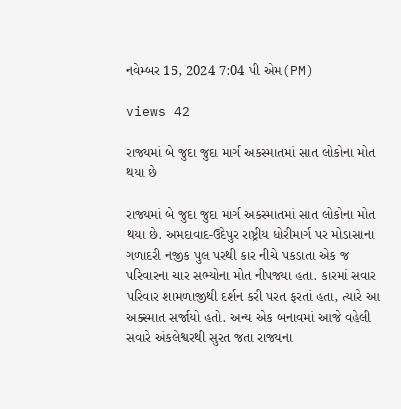નવેમ્બર 15, 2024 7:04 પી એમ(PM)

views 42

રાજ્યમાં બે જુદા જુદા માર્ગ અકસ્માતમાં સાત લોકોના મોત થયા છે

રાજ્યમાં બે જુદા જુદા માર્ગ અકસ્માતમાં સાત લોકોના મોત થયા છે. અમદાવાદ-ઉદેપુર રાષ્ટ્રીય ધોરીમાર્ગ પર મોડાસાના ગળાદરી નજીક પુલ પરથી કાર નીચે પકડાતા એક જ પરિવારના ચાર સભ્યોના મોત નીપજ્યા હતા. કારમાં સવાર પરિવાર શામળાજીથી દર્શન કરી પરત ફરતાં હતા, ત્યારે આ અક્સ્માત સર્જાયો હતો. અન્ય એક બનાવમાં આજે વહેલી સવારે અંકલેશ્વરથી સુરત જતા રાજ્યના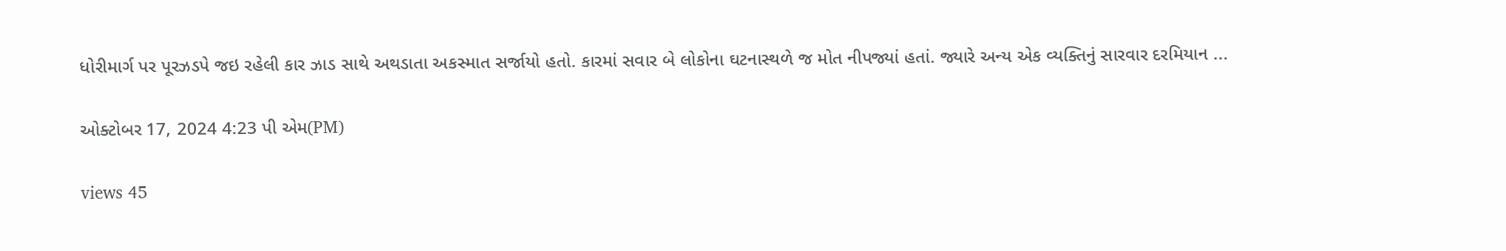ધોરીમાર્ગ પર પૂરઝડપે જઇ રહેલી કાર ઝાડ સાથે અથડાતા અકસ્માત સર્જાયો હતો. કારમાં સવાર બે લોકોના ઘટનાસ્થળે જ મોત નીપજ્યાં હતાં. જ્યારે અન્ય એક વ્યક્તિનું સારવાર દરમિયાન ...

ઓક્ટોબર 17, 2024 4:23 પી એમ(PM)

views 45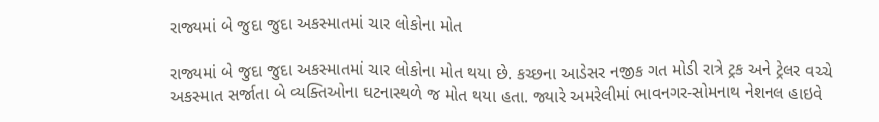રાજ્યમાં બે જુદા જુદા અકસ્માતમાં ચાર લોકોના મોત

રાજ્યમાં બે જુદા જુદા અકસ્માતમાં ચાર લોકોના મોત થયા છે. કચ્છના આડેસર નજીક ગત મોડી રાત્રે ટ્રક અને ટ્રેલર વચ્ચે અકસ્માત સર્જાતા બે વ્યક્તિઓના ઘટનાસ્થળે જ મોત થયા હતા. જ્યારે અમરેલીમાં ભાવનગર-સોમનાથ નેશનલ હાઇવે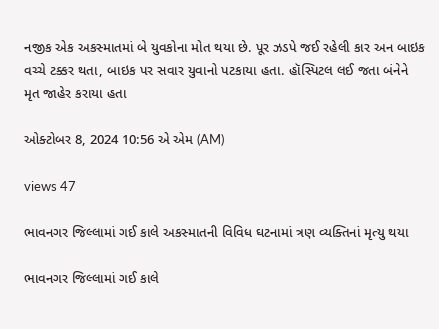નજીક એક અકસ્માતમાં બે યુવકોના મોત થયા છે. પૂર ઝડપે જઈ રહેલી કાર અન બાઇક વચ્ચે ટક્કર થતા, બાઇક પર સવાર યુવાનો પટકાયા હતા. હૉસ્પિટલ લઈ જતા બંનેને મૃત જાહેર કરાયા હતા

ઓક્ટોબર 8, 2024 10:56 એ એમ (AM)

views 47

ભાવનગર જિલ્લામાં ગઈ કાલે અકસ્માતની વિવિધ ઘટનામાં ત્રણ વ્યક્તિનાં મૃત્યુ થયા

ભાવનગર જિલ્લામાં ગઈ કાલે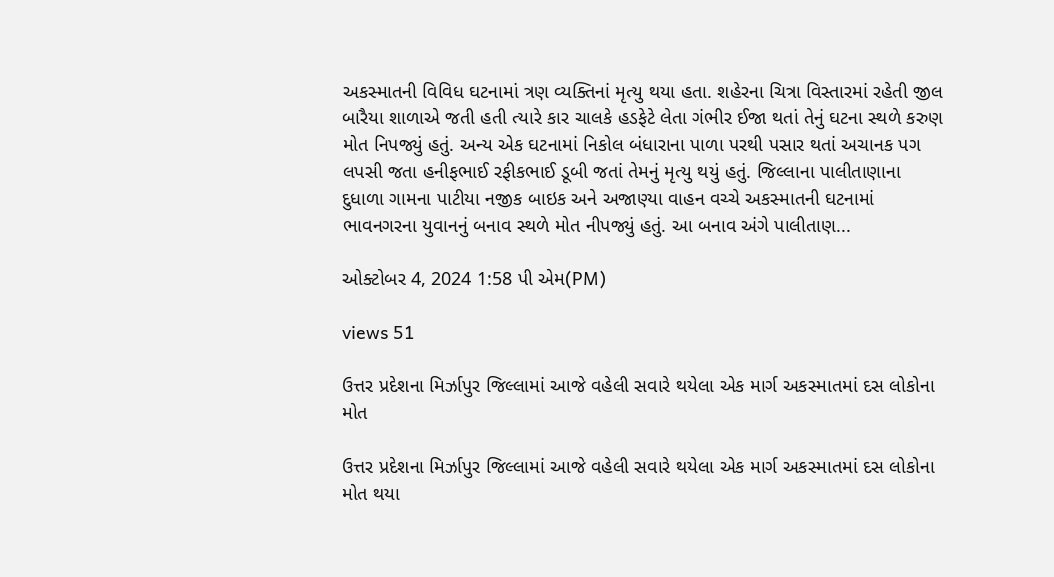અકસ્માતની વિવિધ ઘટનામાં ત્રણ વ્યક્તિનાં મૃત્યુ થયા હતા. શહેરના ચિત્રા વિસ્તારમાં રહેતી જીલ બારૈયા શાળાએ જતી હતી ત્યારે કાર ચાલકે હડફેટે લેતા ગંભીર ઈજા થતાં તેનું ઘટના સ્થળે કરુણ મોત નિપજ્યું હતું. અન્ય એક ઘટનામાં નિકોલ બંધારાના પાળા પરથી પસાર થતાં અચાનક પગ લપસી જતા હનીફભાઈ રફીકભાઈ ડૂબી જતાં તેમનું મૃત્યુ થયું હતું. જિલ્લાના પાલીતાણાના દુધાળા ગામના પાટીયા નજીક બાઇક અને અજાણ્યા વાહન વચ્ચે અકસ્માતની ઘટનામાં ભાવનગરના યુવાનનું બનાવ સ્થળે મોત નીપજ્યું હતું. આ બનાવ અંગે પાલીતાણ...

ઓક્ટોબર 4, 2024 1:58 પી એમ(PM)

views 51

ઉત્તર પ્રદેશના મિર્ઝાપુર જિલ્લામાં આજે વહેલી સવારે થયેલા એક માર્ગ અકસ્માતમાં દસ લોકોના મોત

ઉત્તર પ્રદેશના મિર્ઝાપુર જિલ્લામાં આજે વહેલી સવારે થયેલા એક માર્ગ અકસ્માતમાં દસ લોકોના મોત થયા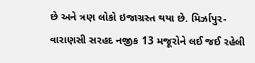છે અને ત્રણ લોકો ઇજાગ્રસ્ત થયા છે. મિર્ઝાપુર-વારાણસી સરહદ નજીક 13 મજૂરોને લઈ જઈ રહેલી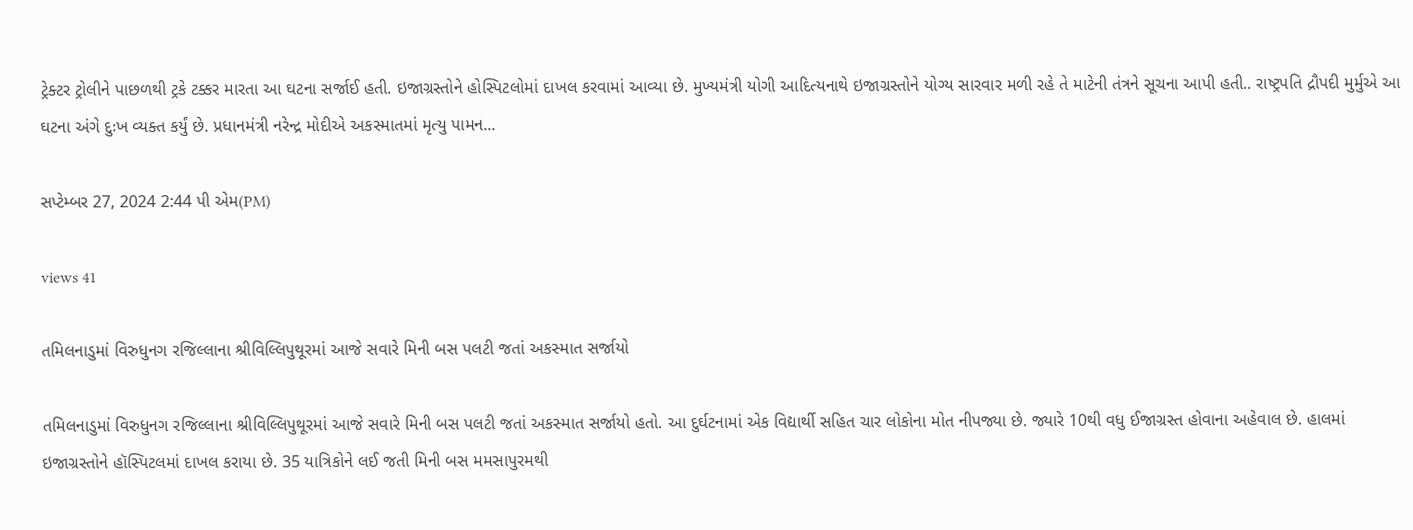ટ્રેક્ટર ટ્રોલીને પાછળથી ટ્રકે ટક્કર મારતા આ ઘટના સર્જાઈ હતી. ઇજાગ્રસ્તોને હોસ્પિટલોમાં દાખલ કરવામાં આવ્યા છે. મુખ્યમંત્રી યોગી આદિત્યનાથે ઇજાગ્રસ્તોને યોગ્ય સારવાર મળી રહે તે માટેની તંત્રને સૂચના આપી હતી.. રાષ્ટ્રપતિ દ્રૌપદી મુર્મુએ આ ઘટના અંગે દુઃખ વ્યક્ત કર્યું છે. પ્રધાનમંત્રી નરેન્દ્ર મોદીએ અકસ્માતમાં મૃત્યુ પામન...

સપ્ટેમ્બર 27, 2024 2:44 પી એમ(PM)

views 41

તમિલનાડુમાં વિરુધુનગ રજિલ્લાના શ્રીવિલ્લિપુથૂરમાં આજે સવારે મિની બસ પલટી જતાં અકસ્માત સર્જાયો

તમિલનાડુમાં વિરુધુનગ રજિલ્લાના શ્રીવિલ્લિપુથૂરમાં આજે સવારે મિની બસ પલટી જતાં અકસ્માત સર્જાયો હતો. આ દુર્ઘટનામાં એક વિદ્યાર્થી સહિત ચાર લોકોના મોત નીપજ્યા છે. જ્યારે 10થી વધુ ઈજાગ્રસ્ત હોવાના અહેવાલ છે. હાલમાં ઇજાગ્રસ્તોને હૉસ્પિટલમાં દાખલ કરાયા છે. 35 યાત્રિકોને લઈ જતી મિની બસ મમસાપુરમથી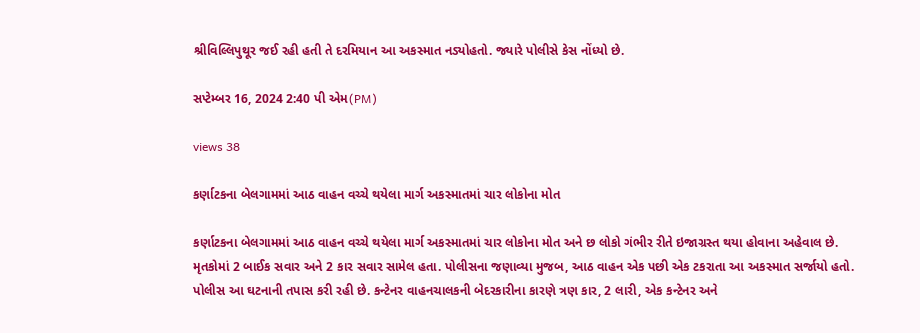શ્રીવિલ્લિપુથૂર જઈ રહી હતી તે દરમિયાન આ અકસ્માત નડ્યોહતો. જ્યારે પોલીસે કેસ નોંધ્યો છે.

સપ્ટેમ્બર 16, 2024 2:40 પી એમ(PM)

views 38

કર્ણાટકના બેલગામમાં આઠ વાહન વચ્ચે થયેલા માર્ગ અકસ્માતમાં ચાર લોકોના મોત

કર્ણાટકના બેલગામમાં આઠ વાહન વચ્ચે થયેલા માર્ગ અકસ્માતમાં ચાર લોકોના મોત અને છ લોકો ગંભીર રીતે ઇજાગ્રસ્ત થયા હોવાના અહેવાલ છે. મૃતકોમાં 2 બાઈક સવાર અને 2 કાર સવાર સામેલ હતા. પોલીસના જણાવ્યા મુજબ, આઠ વાહન એક પછી એક ટકરાતા આ અકસ્માત સર્જાયો હતો. પોલીસ આ ઘટનાની તપાસ કરી રહી છે. કન્ટેનર વાહનચાલકની બેદરકારીના કારણે ત્રણ કાર, 2 લારી, એક કન્ટેનર અને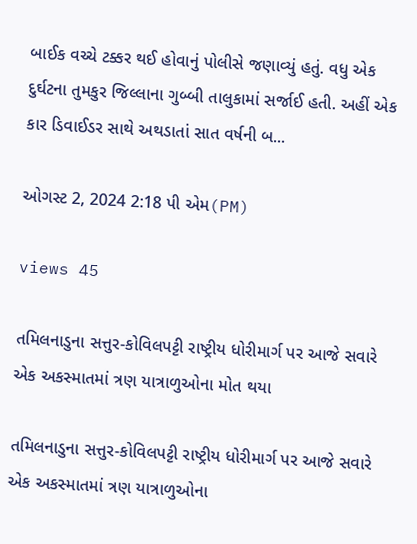બાઈક વચ્ચે ટક્કર થઈ હોવાનું પોલીસે જણાવ્યું હતું. વધુ એક દુર્ઘટના તુમકુર જિલ્લાના ગુબ્બી તાલુકામાં સર્જાઈ હતી. અહીં એક કાર ડિવાઈડર સાથે અથડાતાં સાત વર્ષની બ...

ઓગસ્ટ 2, 2024 2:18 પી એમ(PM)

views 45

તમિલનાડુના સત્તુર-કોવિલપટ્ટી રાષ્ટ્રીય ધોરીમાર્ગ પર આજે સવારે એક અકસ્માતમાં ત્રણ યાત્રાળુઓના મોત થયા

તમિલનાડુના સત્તુર-કોવિલપટ્ટી રાષ્ટ્રીય ધોરીમાર્ગ પર આજે સવારે એક અકસ્માતમાં ત્રણ યાત્રાળુઓના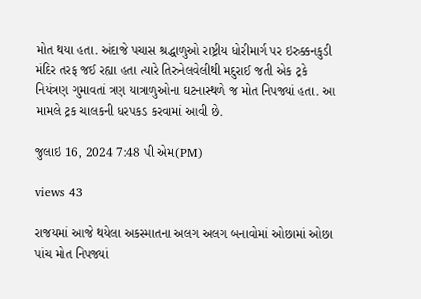મોત થયા હતા. અંદાજે પચાસ શ્રદ્ધાળુઓ રાષ્ટ્રીય ધોરીમાર્ગ પર ઇરુક્કનકુડી મંદિર તરફ જઈ રહ્યા હતા ત્યારે તિરુનેલવેલીથી મદુરાઈ જતી એક ટ્રકે નિયંત્રણ ગુમાવતાં ત્રણ યાત્રાળુઓના ઘટનાસ્થળે જ મોત નિપજ્યાં હતા. આ મામલે ટ્રક ચાલકની ધરપકડ કરવામાં આવી છે.

જુલાઇ 16, 2024 7:48 પી એમ(PM)

views 43

રાજયમાં આજે થયેલા અકસ્માતના અલગ અલગ બનાવોમાં ઓછામાં ઓછા પાંચ મોત નિપજ્યાં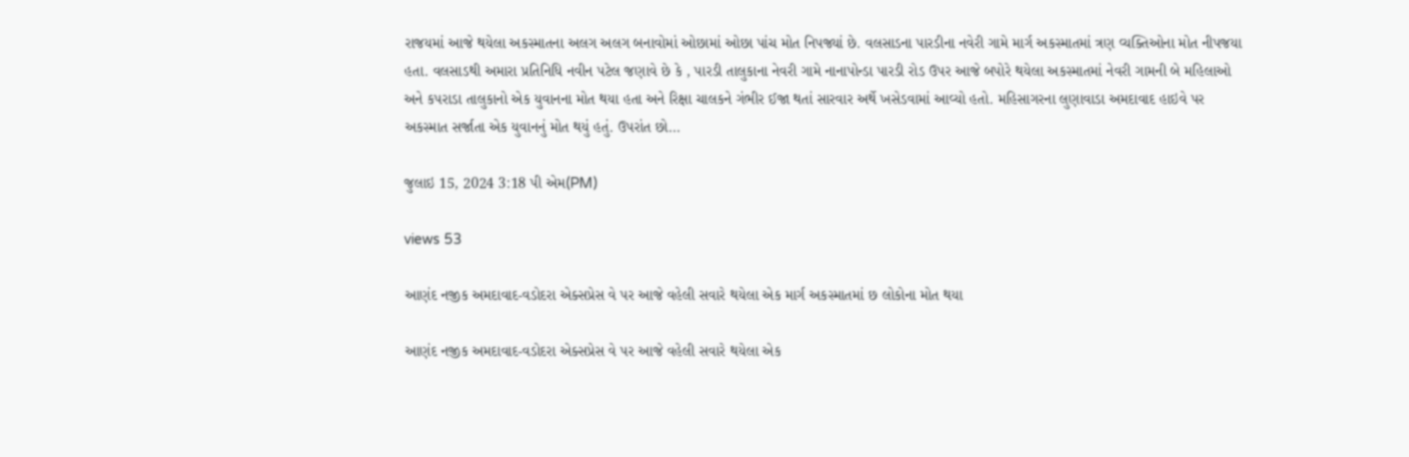રાજયમાં આજે થયેલા અકસ્માતના અલગ અલગ બનાવોમાં ઓછામાં ઓછા પાંચ મોત નિપજ્યાં છે. વલસાડના પારડીના નવેરી ગામે માર્ગ અકસ્માતમાં ત્રણ વ્યક્તિઓના મોત નીપજયા હતા. વલસાડથી અમારા પ્રતિનિધિ નવીન પટેલ જણાવે છે કે , પારડી તાલુકાના નેવરી ગામે નાનાપોન્ડા પારડી રોડ ઉપર આજે બપોરે થયેલા અકસ્માતમાં નેવરી ગામની બે મહિલાઓ અને કપરાડા તાલુકાનો એક યુવાનના મોત થયા હતા અને રિક્ષા ચાલકને ગંભીર ઈજા થતાં સારવાર અર્થે ખસેડવામાં આવ્યો હતો. મહિસાગરના લુણાવાડા અમદાવાદ હાઇવે પર અકસ્માત સર્જાતા એક યુવાનનું મોત થયું હતું. ઉપરાંત છો...

જુલાઇ 15, 2024 3:18 પી એમ(PM)

views 53

આણંદ નજીક અમદાવાદ-વડોદરા એક્સપ્રેસ વે પર આજે વહેલી સવારે થયેલા એક માર્ગ અકસ્માતમાં છ લોકોના મોત થયા

આણંદ નજીક અમદાવાદ-વડોદરા એક્સપ્રેસ વે પર આજે વહેલી સવારે થયેલા એક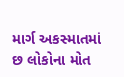માર્ગ અકસ્માતમાં છ લોકોના મોત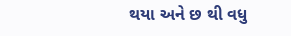થયા અને છ થી વધુ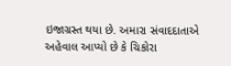ઇજાગ્રસ્ત થયા છે. અમારા સંવાદદાતાએ અહેવાલ આપ્યો છે કે ચિકોરા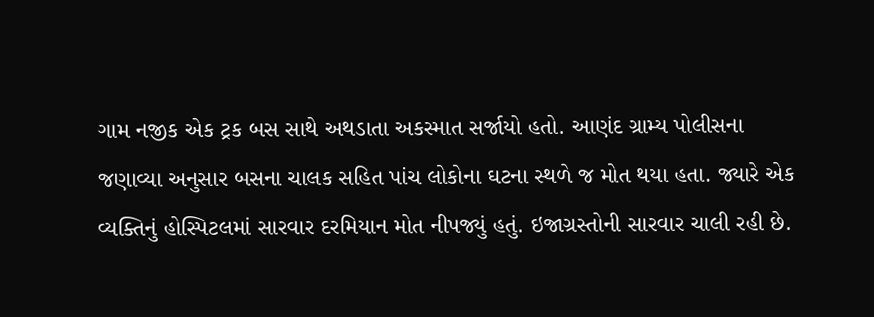ગામ નજીક એક ટ્રક બસ સાથે અથડાતા અકસ્માત સર્જાયો હતો. આણંદ ગ્રામ્ય પોલીસના જણાવ્યા અનુસાર બસના ચાલક સહિત પાંચ લોકોના ઘટના સ્થળે જ મોત થયા હતા. જ્યારે એક વ્યક્તિનું હોસ્પિટલમાં સારવાર દરમિયાન મોત નીપજ્યું હતું. ઇજાગ્રસ્તોની સારવાર ચાલી રહી છે.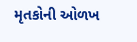મૃતકોની ઓળખ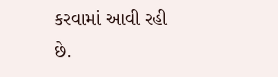કરવામાં આવી રહી છે.